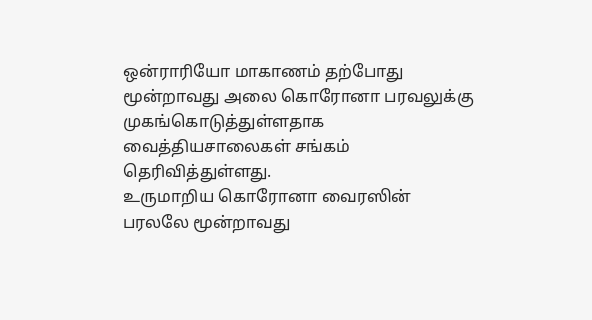ஒன்ராரியோ மாகாணம் தற்போது மூன்றாவது அலை கொரோனா பரவலுக்கு முகங்கொடுத்துள்ளதாக வைத்தியசாலைகள் சங்கம் தெரிவித்துள்ளது.
உருமாறிய கொரோனா வைரஸின் பரலலே மூன்றாவது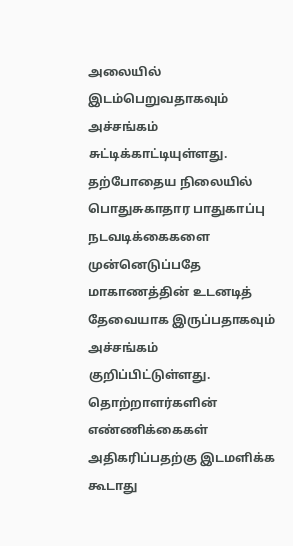அலையில் இடம்பெறுவதாகவும் அச்சங்கம் சுட்டிக்காட்டியுள்ளது.
தற்போதைய நிலையில் பொதுசுகாதார பாதுகாப்பு நடவடிக்கைகளை முன்னெடுப்பதே மாகாணத்தின் உடனடித் தேவையாக இருப்பதாகவும் அச்சங்கம் குறிப்பிட்டுள்ளது.
தொற்றாளர்களின் எண்ணிக்கைகள் அதிகரிப்பதற்கு இடமளிக்க கூடாது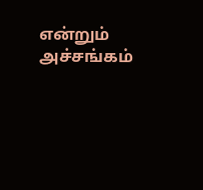என்றும் அச்சங்கம்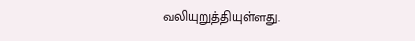வலியுறுத்தியுள்ளது.